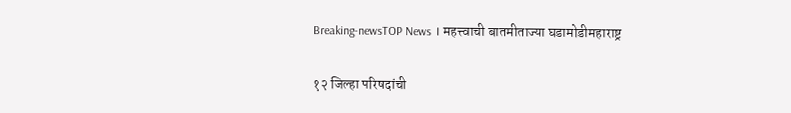Breaking-newsTOP News । महत्त्वाची बातमीताज्या घडामोडीमहाराष्ट्र

१२ जिल्हा परिषदांची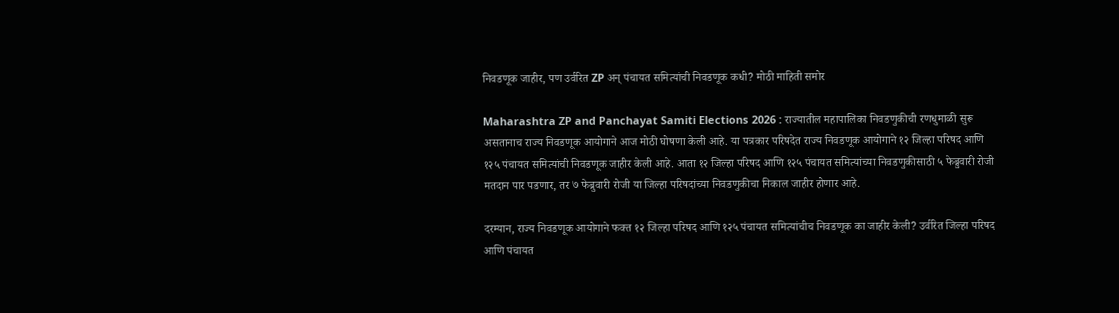निवडणूक जाहीर, पण उर्वरित ZP अन् पंचायत समित्यांची निवडणूक कधी? मोठी माहिती समोर

Maharashtra ZP and Panchayat Samiti Elections 2026 : राज्यातील महापालिका निवडणुकीची रणधुमाळी सुरू असतानाच राज्य निवडणूक आयोगाने आज मोठी घोषणा केली आहे. या पत्रकार परिषदेत राज्य निवडणूक आयोगाने १२ जिल्हा परिषद आणि १२५ पंचायत समित्यांची निवडणूक जाहीर केली आहे. आता १२ जिल्हा परिषद आणि १२५ पंचायत समित्यांच्या निवडणुकीसाठी ५ फेब्रुवारी रोजी मतदान पार पडणार, तर ७ फेब्रुवारी रोजी या जिल्हा परिषदांच्या निवडणुकीचा निकाल जाहीर होणार आहे.

दरम्यान, राज्य निवडणूक आयोगाने फक्त १२ जिल्हा परिषद आणि १२५ पंचायत समित्यांचीच निवडणूक का जाहीर केली? उर्वरित जिल्हा परिषद आणि पंचायत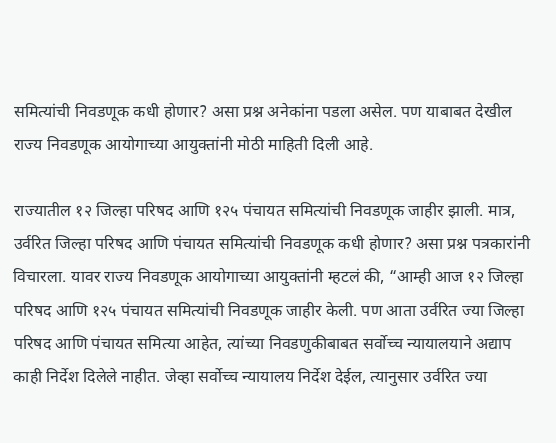समित्यांची निवडणूक कधी होणार? असा प्रश्न अनेकांना पडला असेल. पण याबाबत देखील राज्य निवडणूक आयोगाच्या आयुक्तांनी मोठी माहिती दिली आहे.

राज्यातील १२ जिल्हा परिषद आणि १२५ पंचायत समित्यांची निवडणूक जाहीर झाली. मात्र, उर्वरित जिल्हा परिषद आणि पंचायत समित्यांची निवडणूक कधी होणार? असा प्रश्न पत्रकारांनी विचारला. यावर राज्य निवडणूक आयोगाच्या आयुक्तांनी म्हटलं की, “आम्ही आज १२ जिल्हा परिषद आणि १२५ पंचायत समित्यांची निवडणूक जाहीर केली. पण आता उर्वरित ज्या जिल्हा परिषद आणि पंचायत समित्या आहेत, त्यांच्या निवडणुकीबाबत सर्वोच्च न्यायालयाने अद्याप काही निर्देश दिलेले नाहीत. जेव्हा सर्वोच्च न्यायालय निर्देश देईल, त्यानुसार उर्वरित ज्या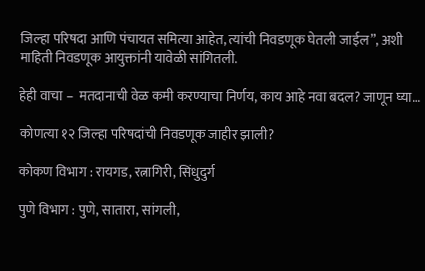जिल्हा परिषदा आणि पंचायत समित्या आहेत, त्यांची निवडणूक घेतली जाईल”, अशी माहिती निवडणूक आयुक्तांनी यावेळी सांगितली.

हेही वाचा –  मतदानाची वेळ कमी करण्याचा निर्णय, काय आहे नवा बदल? जाणून घ्या…

कोणत्या १२ जिल्हा परिषदांची निवडणूक जाहीर झाली?

कोकण विभाग : रायगड, रत्नागिरी, सिंधुदुर्ग

पुणे विभाग : पुणे, सातारा, सांगली,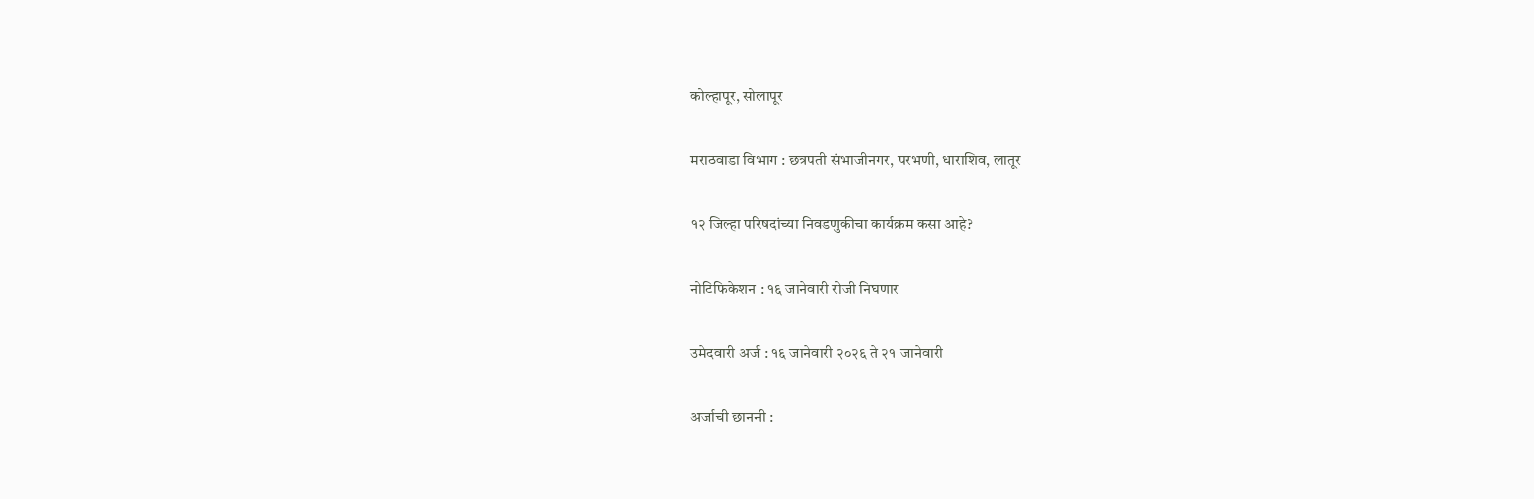कोल्हापूर, सोलापूर

मराठवाडा विभाग : छत्रपती संभाजीनगर, परभणी, धाराशिव, लातूर

१२ जिल्हा परिषदांच्या निवडणुकीचा कार्यक्रम कसा आहे?

नोटिफिकेशन : १६ जानेवारी रोजी निघणार

उमेदवारी अर्ज : १६ जानेवारी २०२६ ते २१ जानेवारी

अर्जाची छाननी :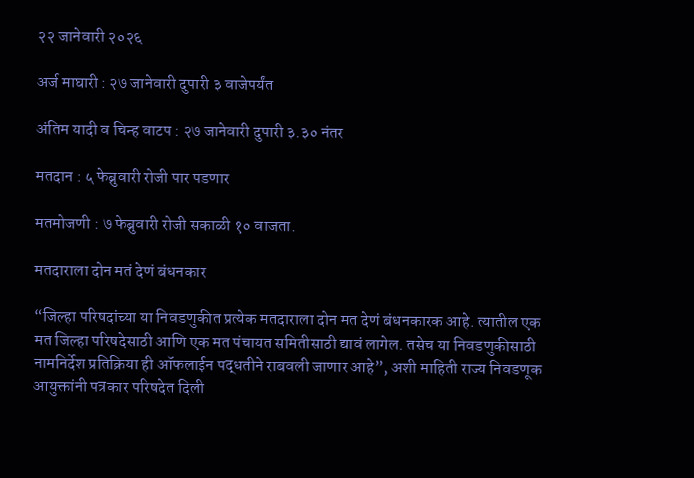२२ जानेवारी २०२६

अर्ज माघारी : २७ जानेवारी दुपारी ३ वाजेपर्यंत

अंतिम यादी व चिन्ह वाटप : २७ जानेवारी दुपारी ३.३० नंतर

मतदान : ५ फेब्रुवारी रोजी पार पडणार

मतमोजणी : ७ फेब्रुवारी रोजी सकाळी १० वाजता.

मतदाराला दोन मतं देणं बंधनकार

“जिल्हा परिषदांच्या या निवडणुकीत प्रत्येक मतदाराला दोन मत देणं बंधनकारक आहे. त्यातील एक मत जिल्हा परिषदेसाठी आणि एक मत पंचायत समितीसाठी द्यावं लागेल. तसेच या निवडणुकीसाठी नामनिर्देश प्रतिक्रिया ही ऑफलाईन पद्धतीने राबवली जाणार आहे”, अशी माहिती राज्य निवडणूक आयुक्तांनी पत्रकार परिषदेत दिली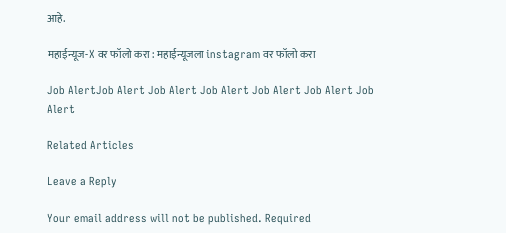आहे.

महाईन्यूज-X वर फॉलो करा : महाईन्यूजला instagram वर फॉलो करा

Job AlertJob Alert Job Alert Job Alert Job Alert Job Alert Job Alert

Related Articles

Leave a Reply

Your email address will not be published. Required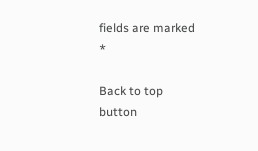fields are marked *

Back to top button